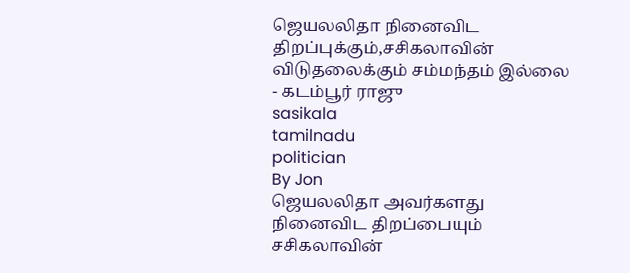ஜெயலலிதா நினைவிட திறப்புக்கும்,சசிகலாவின் விடுதலைக்கும் சம்மந்தம் இல்லை - கடம்பூர் ராஜு
sasikala
tamilnadu
politician
By Jon
ஜெயலலிதா அவர்களது நினைவிட திறப்பையும் சசிகலாவின்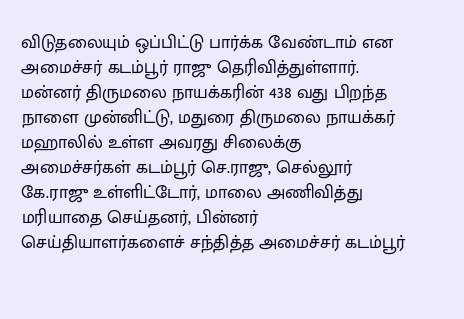விடுதலையும் ஒப்பிட்டு பார்க்க வேண்டாம் என அமைச்சர் கடம்பூர் ராஜு தெரிவித்துள்ளார்.
மன்னர் திருமலை நாயக்கரின் 438 வது பிறந்த நாளை முன்னிட்டு, மதுரை திருமலை நாயக்கர் மஹாலில் உள்ள அவரது சிலைக்கு அமைச்சர்கள் கடம்பூர் செ.ராஜு, செல்லூர் கே.ராஜு உள்ளிட்டோர், மாலை அணிவித்து மரியாதை செய்தனர், பின்னர் செய்தியாளர்களைச் சந்தித்த அமைச்சர் கடம்பூர்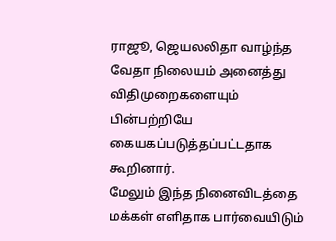ராஜூ, ஜெயலலிதா வாழ்ந்த வேதா நிலையம் அனைத்து விதிமுறைகளையும் பின்பற்றியே கையகப்படுத்தப்பட்டதாக கூறினார்.
மேலும் இந்த நினைவிடத்தை மக்கள் எளிதாக பார்வையிடும்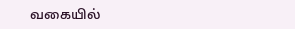வகையில்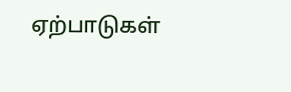ஏற்பாடுகள்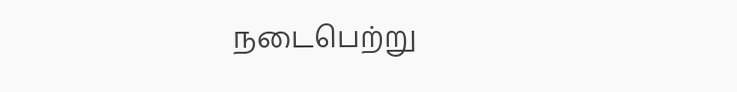நடைபெற்று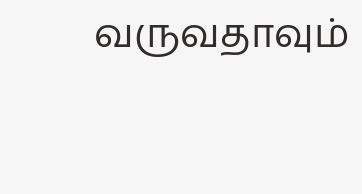வருவதாவும்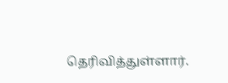தெரிவித்துள்ளார்.